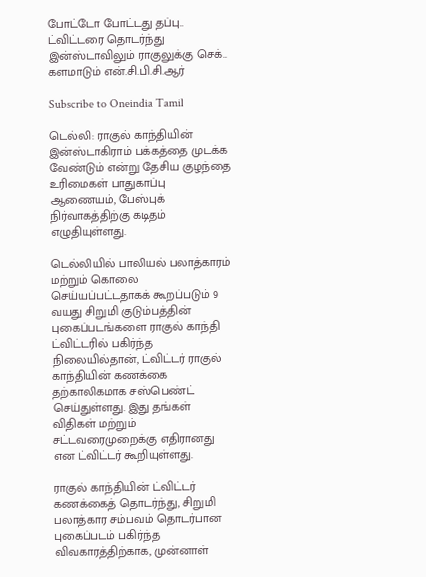போட்டோ போட்டது தப்பு.. ட்விட்டரை தொடர்ந்து இன்ஸ்டாவிலும் ராகுலுக்கு செக்.. களமாடும் என்.சி.பி.சி.ஆர்

Subscribe to Oneindia Tamil

டெல்லி: ராகுல் காந்தியின் இன்ஸ்டாகிராம் பக்கத்தை முடக்க வேண்டும் என்று தேசிய குழந்தை உரிமைகள் பாதுகாப்பு ஆணையம், பேஸ்புக் நிர்வாகத்திற்கு கடிதம் எழுதியுள்ளது.

டெல்லியில் பாலியல் பலாத்காரம் மற்றும் கொலை செய்யப்பட்டதாகக் கூறப்படும் 9 வயது சிறுமி குடும்பத்தின் புகைப்படங்களை ராகுல் காந்தி ட்விட்டரில் பகிர்ந்த நிலையில்தான், ட்விட்டர் ராகுல் காந்தியின் கணக்கை தற்காலிகமாக சஸ்பெண்ட் செய்துள்ளது. இது தங்கள் விதிகள் மற்றும் சட்டவரைமுறைக்கு எதிரானது என ட்விட்டர் கூறியுள்ளது.

ராகுல் காந்தியின் ட்விட்டர் கணக்கைத் தொடர்ந்து, சிறுமி பலாத்கார சம்பவம் தொடர்பான புகைப்படம் பகிர்ந்த விவகாரத்திற்காக, முன்னாள்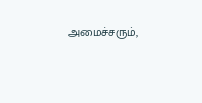அமைச்சரும்,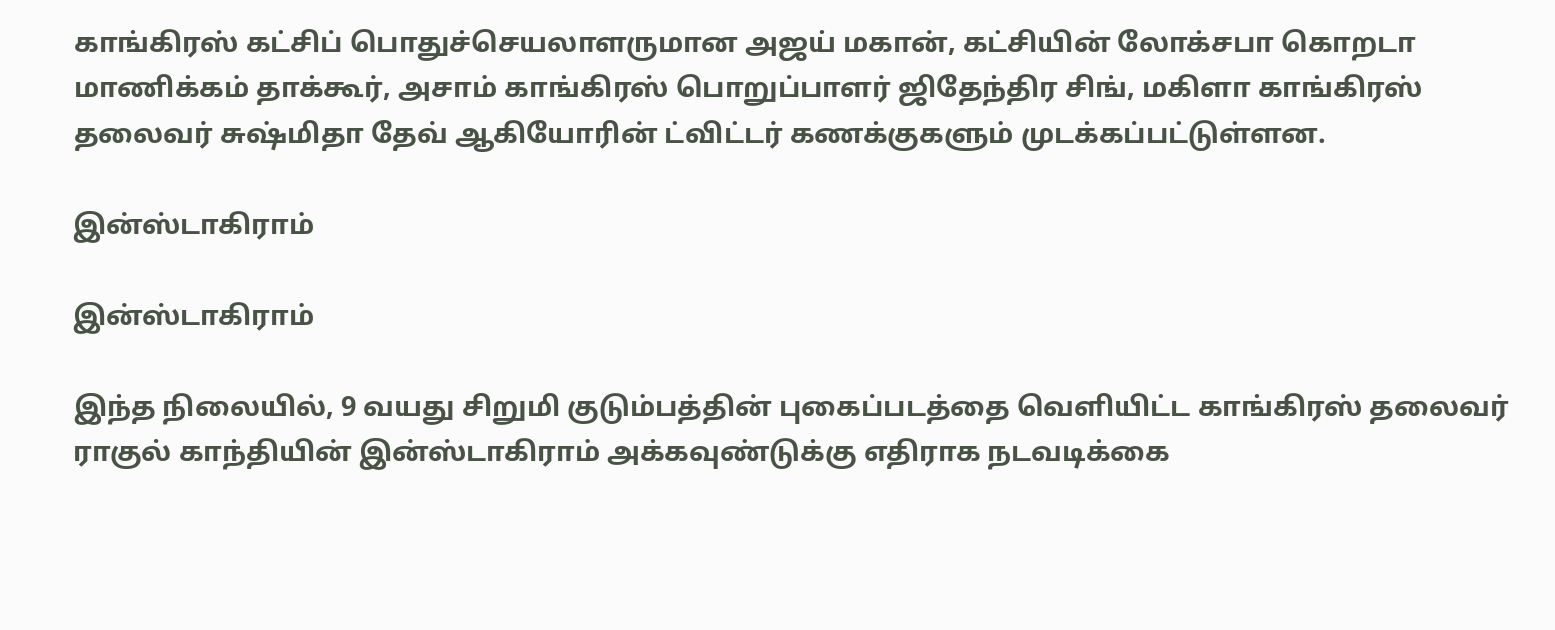காங்கிரஸ் கட்சிப் பொதுச்செயலாளருமான அஜய் மகான், கட்சியின் லோக்சபா கொறடா மாணிக்கம் தாக்கூர், அசாம் காங்கிரஸ் பொறுப்பாளர் ஜிதேந்திர சிங், மகிளா காங்கிரஸ் தலைவர் சுஷ்மிதா தேவ் ஆகியோரின் ட்விட்டர் கணக்குகளும் முடக்கப்பட்டுள்ளன.

இன்ஸ்டாகிராம்

இன்ஸ்டாகிராம்

இந்த நிலையில், 9 வயது சிறுமி குடும்பத்தின் புகைப்படத்தை வெளியிட்ட காங்கிரஸ் தலைவர் ராகுல் காந்தியின் இன்ஸ்டாகிராம் அக்கவுண்டுக்கு எதிராக நடவடிக்கை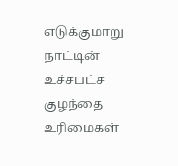எடுக்குமாறு நாட்டின் உச்சபட்ச குழந்தை உரிமைகள்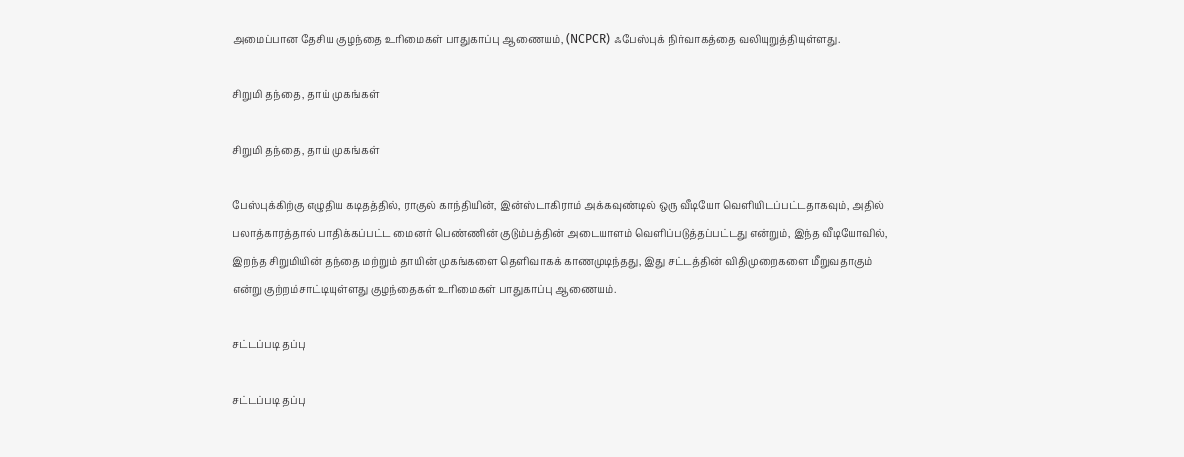அமைப்பான தேசிய குழந்தை உரிமைகள் பாதுகாப்பு ஆணையம், (NCPCR) ஃபேஸ்புக் நிர்வாகத்தை வலியுறுத்தியுள்ளது.

சிறுமி தந்தை, தாய் முகங்கள்

சிறுமி தந்தை, தாய் முகங்கள்

பேஸ்புக்கிற்கு எழுதிய கடிதத்தில், ராகுல் காந்தியின், இன்ஸ்டாகிராம் அக்கவுண்டில் ஒரு வீடியோ வெளியிடப்பட்டதாகவும், அதில் பலாத்காரத்தால் பாதிக்கப்பட்ட மைனர் பெண்ணின் குடும்பத்தின் அடையாளம் வெளிப்படுத்தப்பட்டது என்றும், இந்த வீடியோவில், இறந்த சிறுமியின் தந்தை மற்றும் தாயின் முகங்களை தெளிவாகக் காணமுடிந்தது, இது சட்டத்தின் விதிமுறைகளை மீறுவதாகும் என்று குற்றம்சாட்டியுள்ளது குழந்தைகள் உரிமைகள் பாதுகாப்பு ஆணையம்.

சட்டப்படி தப்பு

சட்டப்படி தப்பு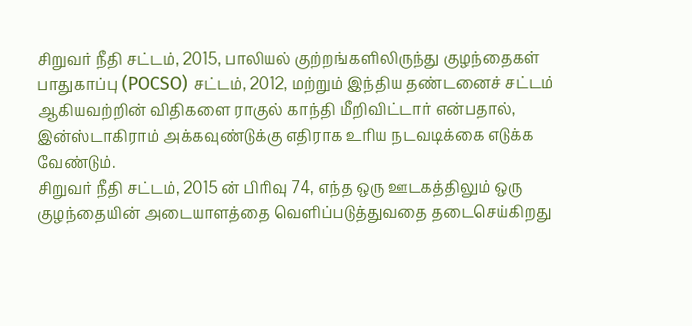சிறுவர் நீதி சட்டம், 2015, பாலியல் குற்றங்களிலிருந்து குழந்தைகள் பாதுகாப்பு (POCSO) சட்டம், 2012, மற்றும் இந்திய தண்டனைச் சட்டம் ஆகியவற்றின் விதிகளை ராகுல் காந்தி மீறிவிட்டார் என்பதால், இன்ஸ்டாகிராம் அக்கவுண்டுக்கு எதிராக உரிய நடவடிக்கை எடுக்க வேண்டும்.
சிறுவர் நீதி சட்டம், 2015 ன் பிரிவு 74, எந்த ஒரு ஊடகத்திலும் ஒரு குழந்தையின் அடையாளத்தை வெளிப்படுத்துவதை தடைசெய்கிறது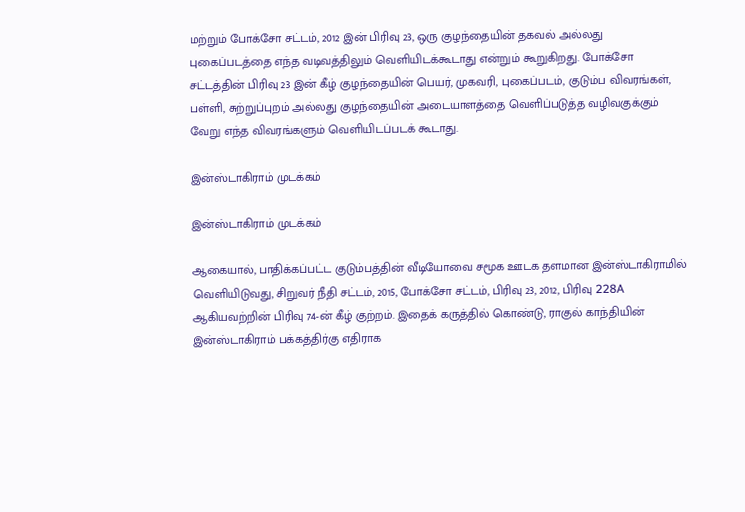மற்றும் போக்சோ சட்டம், 2012 இன் பிரிவு 23, ஒரு குழந்தையின் தகவல் அல்லது புகைப்படத்தை எந்த வடிவத்திலும் வெளியிடக்கூடாது என்றும் கூறுகிறது. போக்சோ சட்டத்தின் பிரிவு 23 இன் கீழ் குழந்தையின் பெயர், முகவரி, புகைப்படம், குடும்ப விவரங்கள், பள்ளி, சுற்றுப்புறம் அல்லது குழந்தையின் அடையாளத்தை வெளிப்படுத்த வழிவகுக்கும் வேறு எந்த விவரங்களும் வெளியிடப்படக் கூடாது.

இன்ஸ்டாகிராம் முடக்கம்

இன்ஸ்டாகிராம் முடக்கம்

ஆகையால், பாதிக்கப்பட்ட குடும்பத்தின் வீடியோவை சமூக ஊடக தளமான இன்ஸ்டாகிராமில் வெளியிடுவது, சிறுவர் நீதி சட்டம், 2015, போக்சோ சட்டம், பிரிவு 23, 2012, பிரிவு 228A ஆகியவற்றின் பிரிவு 74-ன் கீழ் குற்றம். இதைக் கருத்தில் கொண்டு, ராகுல் காந்தியின் இன்ஸ்டாகிராம் பக்கத்திர்கு எதிராக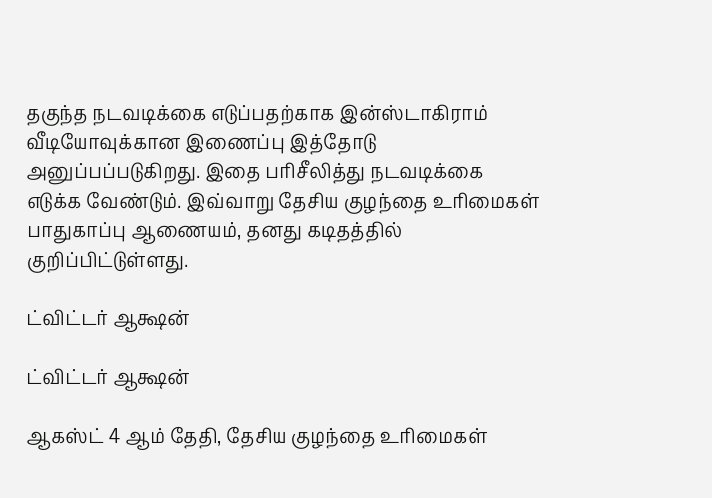தகுந்த நடவடிக்கை எடுப்பதற்காக இன்ஸ்டாகிராம் வீடியோவுக்கான இணைப்பு இத்தோடு அனுப்பப்படுகிறது. இதை பரிசீலித்து நடவடிக்கை எடுக்க வேண்டும். இவ்வாறு தேசிய குழந்தை உரிமைகள் பாதுகாப்பு ஆணையம், தனது கடிதத்தில் குறிப்பிட்டுள்ளது.

ட்விட்டர் ஆக்ஷன்

ட்விட்டர் ஆக்ஷன்

ஆகஸ்ட் 4 ஆம் தேதி, தேசிய குழந்தை உரிமைகள்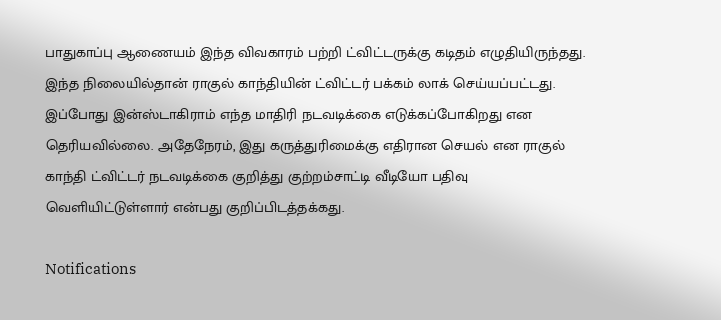பாதுகாப்பு ஆணையம் இந்த விவகாரம் பற்றி ட்விட்டருக்கு கடிதம் எழுதியிருந்தது. இந்த நிலையில்தான் ராகுல் காந்தியின் ட்விட்டர் பக்கம் லாக் செய்யப்பட்டது. இப்போது இன்ஸ்டாகிராம் எந்த மாதிரி நடவடிக்கை எடுக்கப்போகிறது என தெரியவில்லை. அதேநேரம், இது கருத்துரிமைக்கு எதிரான செயல் என ராகுல் காந்தி ட்விட்டர் நடவடிக்கை குறித்து குற்றம்சாட்டி வீடியோ பதிவு வெளியிட்டுள்ளார் என்பது குறிப்பிடத்தக்கது.

Notifications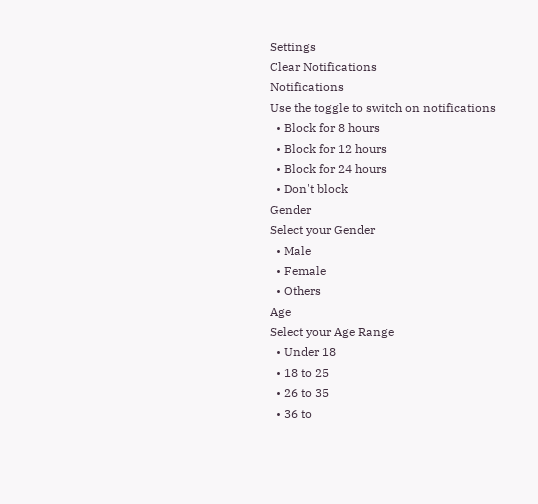Settings
Clear Notifications
Notifications
Use the toggle to switch on notifications
  • Block for 8 hours
  • Block for 12 hours
  • Block for 24 hours
  • Don't block
Gender
Select your Gender
  • Male
  • Female
  • Others
Age
Select your Age Range
  • Under 18
  • 18 to 25
  • 26 to 35
  • 36 to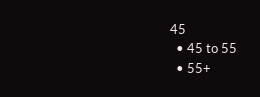45
  • 45 to 55
  • 55+